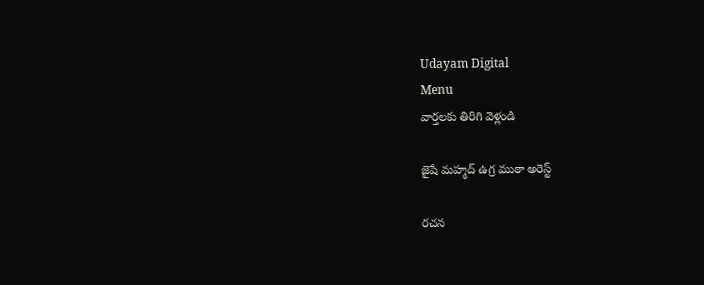Udayam Digital
Menu
వార్తలకు తిరిగి వెళ్లండి

జైషే మహ్మద్ ఉగ్ర ముఠా అరెస్ట్

రచన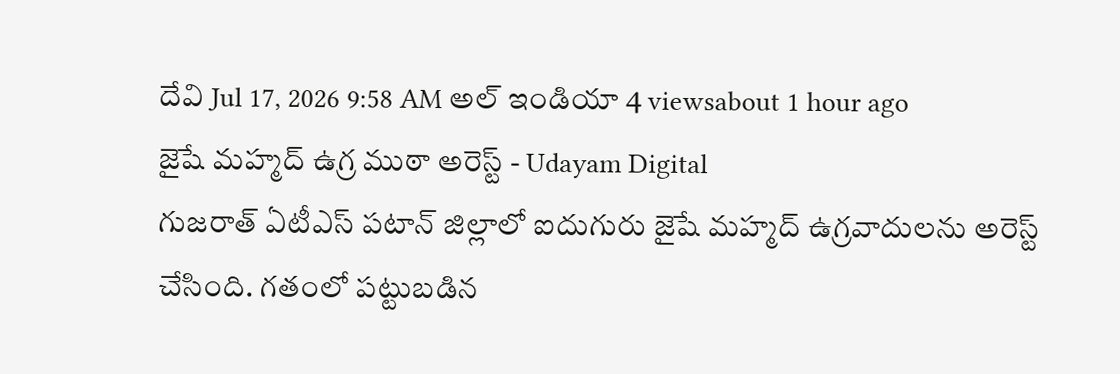దేవి Jul 17, 2026 9:58 AM అల్ ఇండియా 4 viewsabout 1 hour ago
జైషే మహ్మద్ ఉగ్ర ముఠా అరెస్ట్ - Udayam Digital
గుజరాత్ ఏటీఎస్ పటాన్ జిల్లాలో ఐదుగురు జైషే మహ్మద్ ఉగ్రవాదులను అరెస్ట్ చేసింది. గతంలో పట్టుబడిన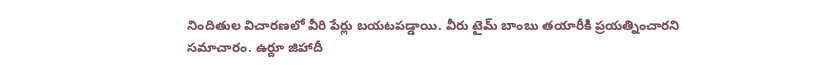నిందితుల విచారణలో వీరి పేర్లు బయటపడ్డాయి. వీరు టైమ్ బాంబు తయారీకి ప్రయత్నించారని సమాచారం. ఉర్దూ జిహాదీ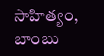సాహిత్యం, బాంబు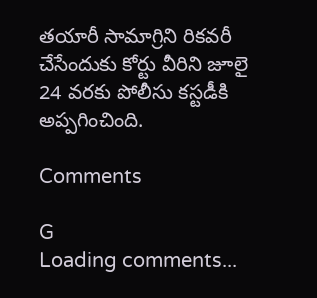తయారీ సామాగ్రిని రికవరీ చేసేందుకు కోర్టు వీరిని జూలై 24 వరకు పోలీసు కస్టడీకి అప్పగించింది.

Comments

G
Loading comments...